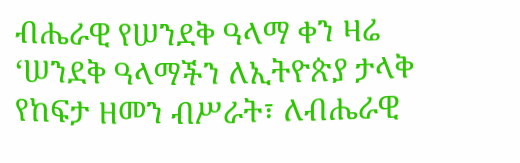ብሔራዊ የሠንደቅ ዓላማ ቀን ዛሬ ‘ሠንደቅ ዓላማችን ለኢትዮጵያ ታላቅ የከፍታ ዘመን ብሥራት፣ ለብሔራዊ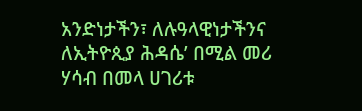አንድነታችን፣ ለሉዓላዊነታችንና ለኢትዮጲያ ሕዳሴ’ በሚል መሪ ሃሳብ በመላ ሀገሪቱ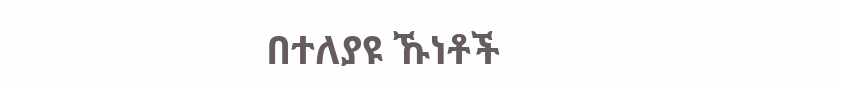በተለያዩ ኹነቶች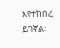እየተከበረ ይገኛል፡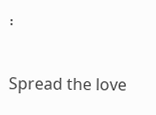፡

Spread the love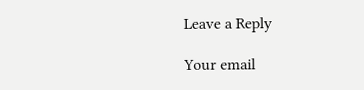Leave a Reply

Your email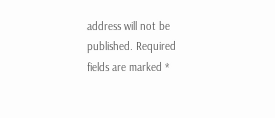address will not be published. Required fields are marked *